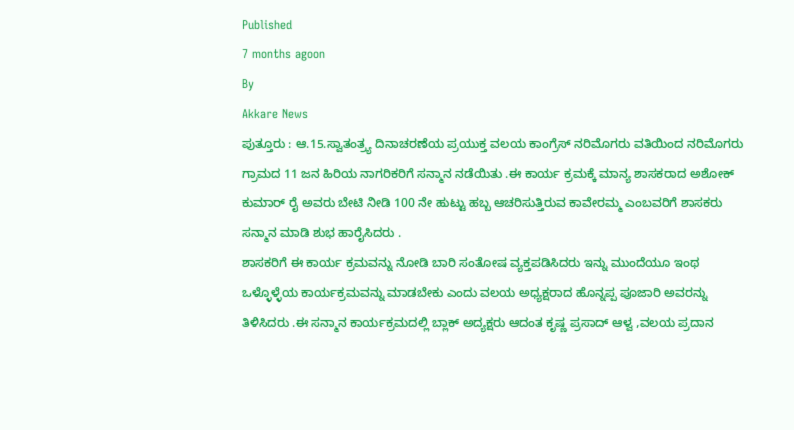Published
7 months agoon
By
Akkare News
ಪುತ್ತೂರು : ಆ.15.ಸ್ವಾತಂತ್ರ್ಯ ದಿನಾಚರಣೆಯ ಪ್ರಯುಕ್ತ ವಲಯ ಕಾಂಗ್ರೆಸ್ ನರಿಮೊಗರು ವತಿಯಿಂದ ನರಿಮೊಗರು ಗ್ರಾಮದ 11 ಜನ ಹಿರಿಯ ನಾಗರಿಕರಿಗೆ ಸನ್ಮಾನ ನಡೆಯಿತು .ಈ ಕಾರ್ಯ ಕ್ರಮಕ್ಕೆ ಮಾನ್ಯ ಶಾಸಕರಾದ ಅಶೋಕ್ ಕುಮಾರ್ ರೈ ಅವರು ಬೇಟಿ ನೀಡಿ 100 ನೇ ಹುಟ್ಟು ಹಬ್ಬ ಆಚರಿಸುತ್ತಿರುವ ಕಾವೇರಮ್ಮ ಎಂಬವರಿಗೆ ಶಾಸಕರು ಸನ್ಮಾನ ಮಾಡಿ ಶುಭ ಹಾರೈಸಿದರು .
ಶಾಸಕರಿಗೆ ಈ ಕಾರ್ಯ ಕ್ರಮವನ್ನು ನೋಡಿ ಬಾರಿ ಸಂತೋಷ ವ್ಯಕ್ತಪಡಿಸಿದರು ಇನ್ನು ಮುಂದೆಯೂ ಇಂಥ ಒಳ್ಳೊಳ್ಳೆಯ ಕಾರ್ಯಕ್ರಮವನ್ನು ಮಾಡಬೇಕು ಎಂದು ವಲಯ ಅಧ್ಯಕ್ಷರಾದ ಹೊನ್ನಪ್ಪ ಪೂಜಾರಿ ಅವರನ್ನು ತಿಳಿಸಿದರು .ಈ ಸನ್ಮಾನ ಕಾರ್ಯಕ್ರಮದಲ್ಲಿ ಬ್ಲಾಕ್ ಅದ್ಯಕ್ಷರು ಆದಂತ ಕೃಷ್ಣ ಪ್ರಸಾದ್ ಆಳ್ವ ,ವಲಯ ಪ್ರದಾನ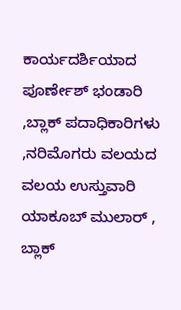ಕಾರ್ಯದರ್ಶಿಯಾದ ಪೂರ್ಣೇಶ್ ಭಂಡಾರಿ ,ಬ್ಲಾಕ್ ಪದಾಧಿಕಾರಿಗಳು ,ನರಿಮೊಗರು ವಲಯದ ವಲಯ ಉಸ್ತುವಾರಿ ಯಾಕೂಬ್ ಮುಲಾರ್ , ಬ್ಲಾಕ್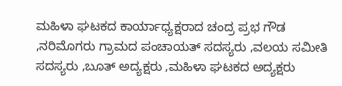ಮಹಿಳಾ ಘಟಕದ ಕಾರ್ಯಾಧ್ಯಕ್ಷರಾದ ಚಂದ್ರ ಪ್ರಭ ಗೌಡ ,ನರಿಮೊಗರು ಗ್ರಾಮದ ಪಂಚಾಯತ್ ಸದಸ್ಯರು ,ವಲಯ ಸಮೀತಿ ಸದಸ್ಯರು ,ಬೂತ್ ಅದ್ಯಕ್ಷರು ,ಮಹಿಳಾ ಘಟಕದ ಅದ್ಯಕ್ಷರು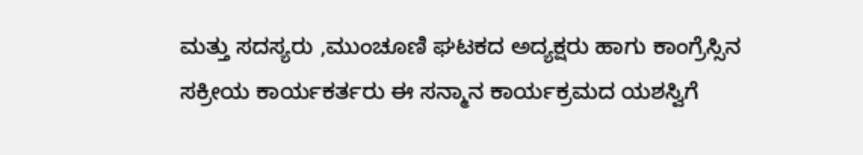ಮತ್ತು ಸದಸ್ಯರು ,ಮುಂಚೂಣಿ ಘಟಕದ ಅದ್ಯಕ್ಷರು ಹಾಗು ಕಾಂಗ್ರೆಸ್ಸಿನ ಸಕ್ರೀಯ ಕಾರ್ಯಕರ್ತರು ಈ ಸನ್ಮಾನ ಕಾರ್ಯಕ್ರಮದ ಯಶಸ್ವಿಗೆ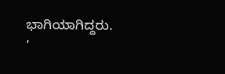ಭಾಗಿಯಾಗಿದ್ದರು.
‘